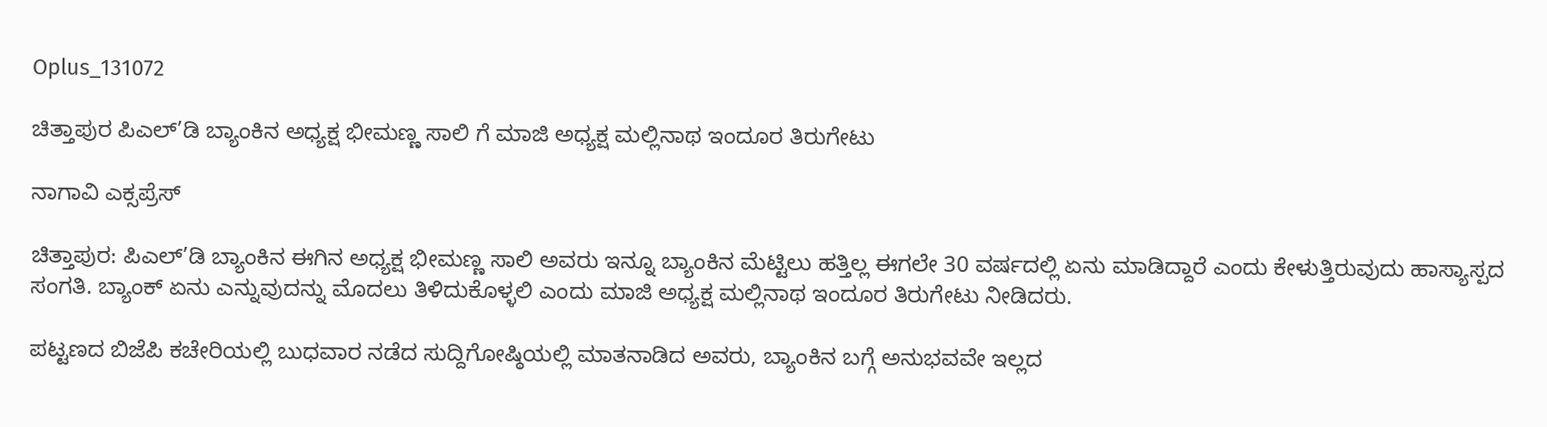Oplus_131072

ಚಿತ್ತಾಪುರ ಪಿಎಲ್’ಡಿ ಬ್ಯಾಂಕಿನ ಅಧ್ಯಕ್ಷ ಭೀಮಣ್ಣ ಸಾಲಿ ಗೆ ಮಾಜಿ ಅಧ್ಯಕ್ಷ ಮಲ್ಲಿನಾಥ ಇಂದೂರ ತಿರುಗೇಟು

ನಾಗಾವಿ ಎಕ್ಸಪ್ರೆಸ್

ಚಿತ್ತಾಪುರ: ಪಿಎಲ್’ಡಿ ಬ್ಯಾಂಕಿನ ಈಗಿನ ಅಧ್ಯಕ್ಷ ಭೀಮಣ್ಣ ಸಾಲಿ ಅವರು ಇನ್ನೂ ಬ್ಯಾಂಕಿನ ಮೆಟ್ಟಿಲು ಹತ್ತಿಲ್ಲ ಈಗಲೇ 30 ವರ್ಷದಲ್ಲಿ ಏನು ಮಾಡಿದ್ದಾರೆ ಎಂದು ಕೇಳುತ್ತಿರುವುದು ಹಾಸ್ಯಾಸ್ಪದ ಸಂಗತಿ. ಬ್ಯಾಂಕ್ ಏನು ಎನ್ನುವುದನ್ನು ಮೊದಲು ತಿಳಿದುಕೊಳ್ಳಲಿ ಎಂದು ಮಾಜಿ ಅಧ್ಯಕ್ಷ ಮಲ್ಲಿನಾಥ ಇಂದೂರ ತಿರುಗೇಟು ನೀಡಿದರು.

ಪಟ್ಟಣದ ಬಿಜೆಪಿ ಕಚೇರಿಯಲ್ಲಿ ಬುಧವಾರ ನಡೆದ ಸುದ್ದಿಗೋಷ್ಠಿಯಲ್ಲಿ ಮಾತನಾಡಿದ ಅವರು, ಬ್ಯಾಂಕಿನ ಬಗ್ಗೆ ಅನುಭವವೇ ಇಲ್ಲದ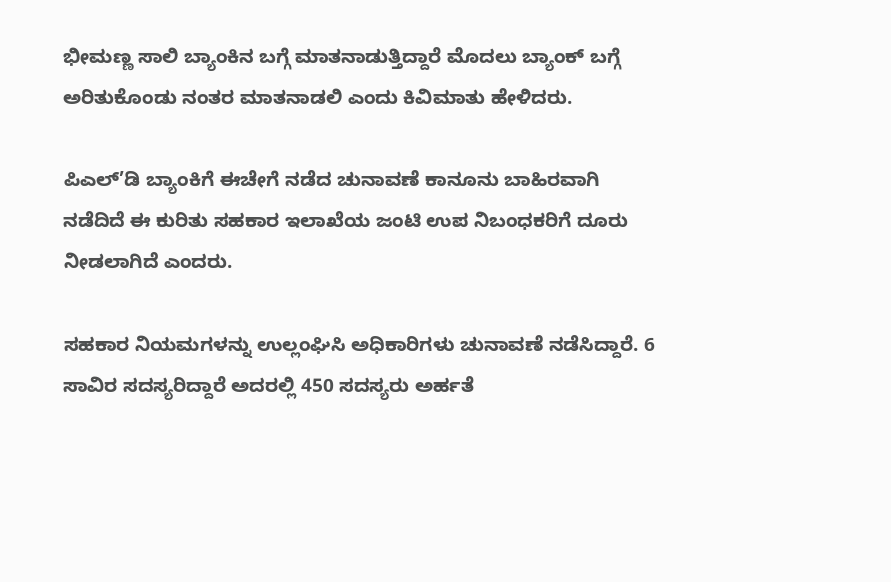ಭೀಮಣ್ಣ ಸಾಲಿ ಬ್ಯಾಂಕಿನ ಬಗ್ಗೆ ಮಾತನಾಡುತ್ತಿದ್ದಾರೆ ಮೊದಲು ಬ್ಯಾಂಕ್ ಬಗ್ಗೆ ಅರಿತುಕೊಂಡು ನಂತರ ಮಾತನಾಡಲಿ ಎಂದು ಕಿವಿಮಾತು ಹೇಳಿದರು.

ಪಿಎಲ್’ಡಿ ಬ್ಯಾಂಕಿಗೆ ಈಚೇಗೆ ನಡೆದ ಚುನಾವಣೆ ಕಾನೂನು ಬಾಹಿರವಾಗಿ ನಡೆದಿದೆ ಈ ಕುರಿತು ಸಹಕಾರ ಇಲಾಖೆಯ ಜಂಟಿ ಉಪ ನಿಬಂಧಕರಿಗೆ ದೂರು ನೀಡಲಾಗಿದೆ ಎಂದರು.

ಸಹಕಾರ ನಿಯಮಗಳನ್ನು ಉಲ್ಲಂಘಿಸಿ ಅಧಿಕಾರಿಗಳು ಚುನಾವಣೆ ನಡೆಸಿದ್ದಾರೆ. 6 ಸಾವಿರ ಸದಸ್ಯರಿದ್ದಾರೆ ಅದರಲ್ಲಿ 450 ಸದಸ್ಯರು ಅರ್ಹತೆ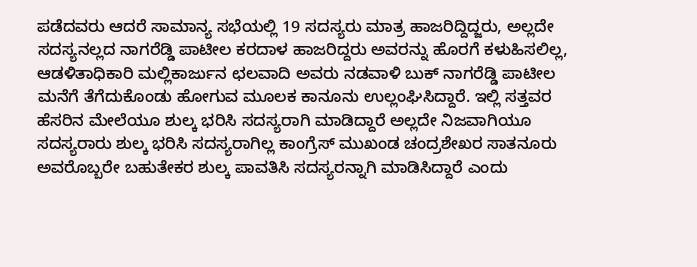ಪಡೆದವರು ಆದರೆ ಸಾಮಾನ್ಯ ಸಭೆಯಲ್ಲಿ 19 ಸದಸ್ಯರು ಮಾತ್ರ ಹಾಜರಿದ್ದಿದ್ಜರು, ಅಲ್ಲದೇ ಸದಸ್ಯನಲ್ಲದ ನಾಗರೆಡ್ಡಿ ಪಾಟೀಲ ಕರದಾಳ ಹಾಜರಿದ್ದರು ಅವರನ್ನು ಹೊರಗೆ ಕಳುಹಿಸಲಿಲ್ಲ, ಆಡಳಿತಾಧಿಕಾರಿ ಮಲ್ಲಿಕಾರ್ಜುನ ಛಲವಾದಿ ಅವರು ನಡವಾಳಿ ಬುಕ್ ನಾಗರೆಡ್ಡಿ ಪಾಟೀಲ ಮನೆಗೆ ತೆಗೆದುಕೊಂಡು ಹೋಗುವ ಮೂಲಕ ಕಾನೂನು ಉಲ್ಲಂಘಿಸಿದ್ದಾರೆ. ಇಲ್ಲಿ ಸತ್ತವರ ಹೆಸರಿನ ಮೇಲೆಯೂ ಶುಲ್ಕ ಭರಿಸಿ ಸದಸ್ಯರಾಗಿ ಮಾಡಿದ್ದಾರೆ ಅಲ್ಲದೇ ನಿಜವಾಗಿಯೂ ಸದಸ್ಯರಾರು ಶುಲ್ಕ ಭರಿಸಿ ಸದಸ್ಯರಾಗಿಲ್ಲ ಕಾಂಗ್ರೆಸ್ ಮುಖಂಡ ಚಂದ್ರಶೇಖರ ಸಾತನೂರು ಅವರೊಬ್ಬರೇ ಬಹುತೇಕರ ಶುಲ್ಕ ಪಾವತಿಸಿ ಸದಸ್ಯರನ್ನಾಗಿ ಮಾಡಿಸಿದ್ದಾರೆ ಎಂದು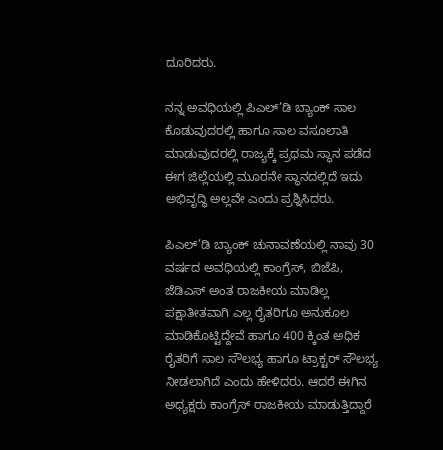ದೂರಿದರು.

ನನ್ನ ಅವಧಿಯಲ್ಲಿ ಪಿಎಲ್’ಡಿ ಬ್ಯಾಂಕ್ ಸಾಲ ಕೊಡುವುದರಲ್ಲಿ ಹಾಗೂ ಸಾಲ ವಸೂಲಾತಿ ಮಾಡುವುದರಲ್ಲಿ ರಾಜ್ಯಕ್ಕೆ ಪ್ರಥಮ ಸ್ಥಾನ ಪಡೆದ ಈಗ ಜಿಲ್ಲೆಯಲ್ಲಿ ಮೂರನೇ ಸ್ಥಾನದಲ್ಲಿದೆ ಇದು ಅಭಿವೃದ್ಧಿ ಅಲ್ಲವೇ ಎಂದು ಪ್ರಶ್ನಿಸಿದರು.

ಪಿಎಲ್’ಡಿ ಬ್ಯಾಂಕ್ ಚುನಾವಣೆಯಲ್ಲಿ ನಾವು 30 ವರ್ಷದ ಅವಧಿಯಲ್ಲಿ ಕಾಂಗ್ರೆಸ್, ಬಿಜೆಪಿ, ಜೆಡಿಎಸ್ ಅಂತ ರಾಜಕೀಯ ಮಾಡಿಲ್ಲ ಪಕ್ಷಾತೀತವಾಗಿ ಎಲ್ಲ ರೈತರಿಗೂ ಅನುಕೂಲ ಮಾಡಿಕೊಟ್ಟಿದ್ದೇವೆ ಹಾಗೂ 400 ಕ್ಕಿಂತ ಅಧಿಕ ರೈತರಿಗೆ ಸಾಲ ಸೌಲಭ್ಯ ಹಾಗೂ ಟ್ರಾಕ್ಟರ್ ಸೌಲಭ್ಯ ನೀಡಲಾಗಿದೆ ಎಂದು ಹೇಳಿದರು. ಆದರೆ ಈಗಿನ ಅಧ್ಯಕ್ಷರು ಕಾಂಗ್ರೆಸ್ ರಾಜಕೀಯ ಮಾಡುತ್ತಿದ್ದಾರೆ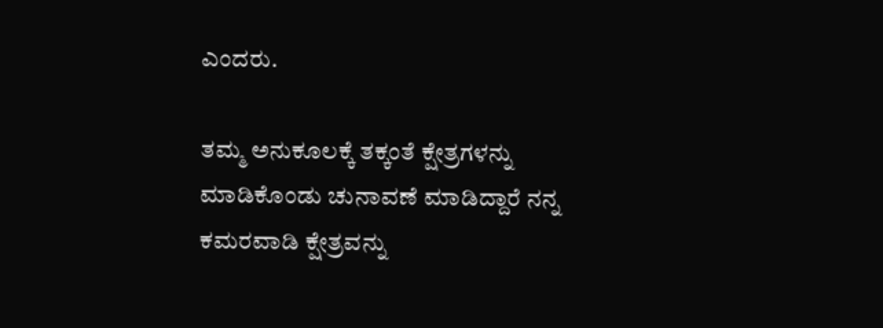ಎಂದರು.

ತಮ್ಮ ಅನುಕೂಲಕ್ಕೆ ತಕ್ಕಂತೆ ಕ್ಷೇತ್ರಗಳನ್ನು ಮಾಡಿಕೊಂಡು ಚುನಾವಣೆ ಮಾಡಿದ್ದಾರೆ ನನ್ನ ಕಮರವಾಡಿ ಕ್ಷೇತ್ರವನ್ನು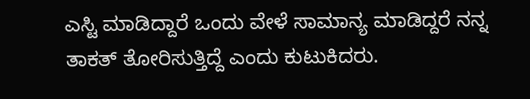ಎಸ್ಟಿ ಮಾಡಿದ್ದಾರೆ ಒಂದು ವೇಳೆ ಸಾಮಾನ್ಯ ಮಾಡಿದ್ದರೆ ನನ್ನ ತಾಕತ್ ತೋರಿಸುತ್ತಿದ್ದೆ ಎಂದು ಕುಟುಕಿದರು.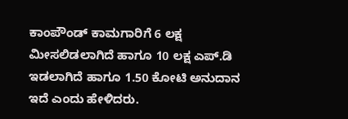ಕಾಂಪೌಂಡ್ ಕಾಮಗಾರಿಗೆ 6 ಲಕ್ಷ ಮೀಸಲಿಡಲಾಗಿದೆ ಹಾಗೂ 10 ಲಕ್ಷ ಎಪ್.ಡಿ ಇಡಲಾಗಿದೆ ಹಾಗೂ 1.50 ಕೋಟಿ ಅನುದಾನ ಇದೆ ಎಂದು ಹೇಳಿದರು.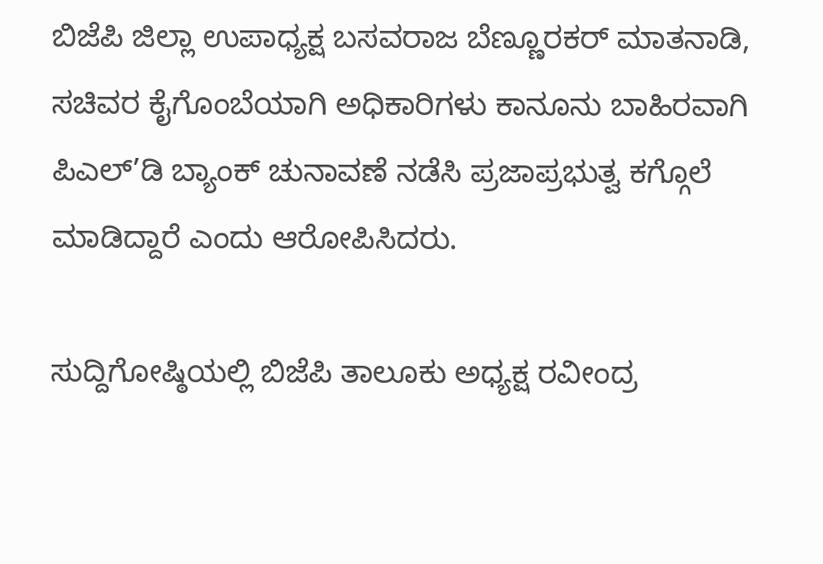ಬಿಜೆಪಿ ಜಿಲ್ಲಾ ಉಪಾಧ್ಯಕ್ಷ ಬಸವರಾಜ ಬೆಣ್ಣೂರಕರ್ ಮಾತನಾಡಿ, ಸಚಿವರ ಕೈಗೊಂಬೆಯಾಗಿ ಅಧಿಕಾರಿಗಳು ಕಾನೂನು ಬಾಹಿರವಾಗಿ ಪಿಎಲ್’ಡಿ ಬ್ಯಾಂಕ್ ಚುನಾವಣೆ ನಡೆಸಿ ಪ್ರಜಾಪ್ರಭುತ್ವ ಕಗ್ಗೊಲೆ ಮಾಡಿದ್ದಾರೆ ಎಂದು ಆರೋಪಿಸಿದರು.

ಸುದ್ದಿಗೋಷ್ಠಿಯಲ್ಲಿ ಬಿಜೆಪಿ ತಾಲೂಕು ಅಧ್ಯಕ್ಷ ರವೀಂದ್ರ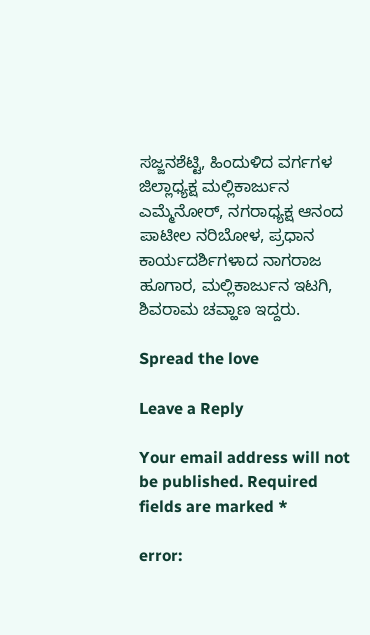ಸಜ್ಜನಶೆಟ್ಟಿ, ಹಿಂದುಳಿದ ವರ್ಗಗಳ ಜಿಲ್ಲಾಧ್ಯಕ್ಷ ಮಲ್ಲಿಕಾರ್ಜುನ ಎಮ್ಮೆನೋರ್, ನಗರಾಧ್ಯಕ್ಷ ಆನಂದ ಪಾಟೀಲ ನರಿಬೋಳ, ಪ್ರಧಾನ ಕಾರ್ಯದರ್ಶಿಗಳಾದ ನಾಗರಾಜ ಹೂಗಾರ, ಮಲ್ಲಿಕಾರ್ಜುನ ಇಟಗಿ, ಶಿವರಾಮ ಚವ್ಹಾಣ ಇದ್ದರು.

Spread the love

Leave a Reply

Your email address will not be published. Required fields are marked *

error: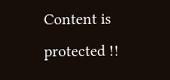Content is protected !!